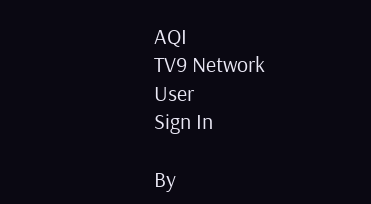AQI
TV9 Network
User
Sign In

By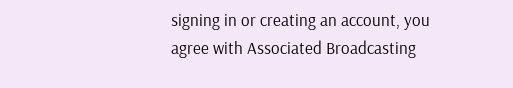signing in or creating an account, you agree with Associated Broadcasting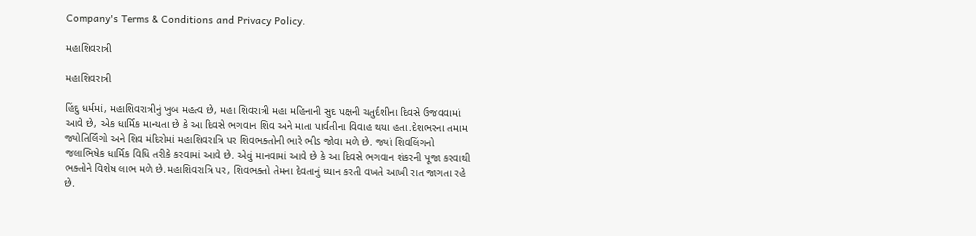Company's Terms & Conditions and Privacy Policy.

મહાશિવરાત્રી

મહાશિવરાત્રી

હિંદુ ધર્મમાં, મહાશિવરાત્રીનું ખુબ મહત્વ છે, મહા શિવરાત્રી મહા મહિનાની સુદ પક્ષની ચતુર્દશીના દિવસે ઉજવવામાં આવે છે, એક ધાર્મિક માન્યતા છે કે આ દિવસે ભગવાન શિવ અને માતા પાર્વતીના વિવાહ થયા હતા.દેશભરના તમામ જ્યોતિર્લિંગો અને શિવ મંદિરોમાં મહાશિવરાત્રિ પર શિવભક્તોની ભારે ભીડ જોવા મળે છે. જ્યાં શિવલિંગનો જલાભિષેક ધાર્મિક વિધિ તરીકે કરવામાં આવે છે. એવું માનવામાં આવે છે કે આ દિવસે ભગવાન શંકરની પૂજા કરવાથી ભક્તોને વિશેષ લાભ મળે છે.મહાશિવરાત્રિ પર, શિવભક્તો તેમના દેવતાનું ધ્યાન કરતી વખતે આખી રાત જાગતા રહે છે.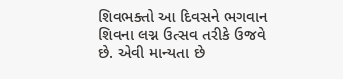શિવભક્તો આ દિવસને ભગવાન શિવના લગ્ન ઉત્સવ તરીકે ઉજવે છે. એવી માન્યતા છે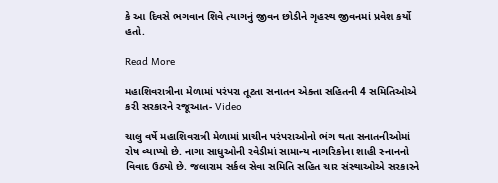કે આ દિવસે ભગવાન શિવે ત્યાગનું જીવન છોડીને ગૃહસ્થ જીવનમાં પ્રવેશ કર્યો હતો.

Read More

મહાશિવરાત્રીના મેળામાં પરંપરા તૂટતા સનાતન એક્તા સહિતની 4 સમિતિઓએ કરી સરકારને રજૂઆત- Video

ચાલુ વર્ષે મહાશિવરાત્રી મેળામાં પ્રાચીન પરંપરાઓનો ભંગ થતા સનાતનીઓમાં રોષ વ્યાપ્યો છે. નાગા સાધુઓની રવેડીમાં સામાન્ય નાગરિકોના શાહી સ્નાનનો વિવાદ ઉઠ્યો છે. જલારામ સર્કલ સેવા સમિતિ સહિત ચાર સંસ્થાઓએ સરકારને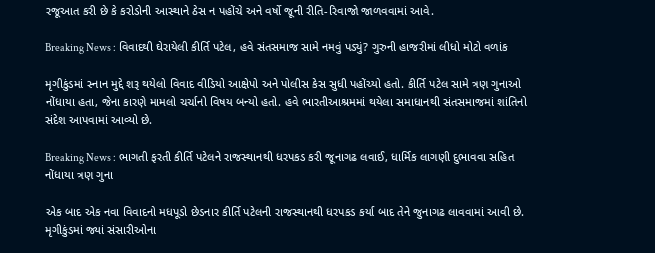રજૂઆત કરી છે કે કરોડોની આસ્થાને ઠેસ ન પહોંચે અને વર્ષો જૂની રીતિ-રિવાજો જાળવવામાં આવે.

Breaking News : વિવાદથી ઘેરાયેલી કીર્તિ પટેલ, હવે સંતસમાજ સામે નમવું પડ્યું? ગુરુની હાજરીમાં લીધો મોટો વળાંક

મૃગીકુંડમાં સ્નાન મુદ્દે શરૂ થયેલો વિવાદ વીડિયો આક્ષેપો અને પોલીસ કેસ સુધી પહોંચ્યો હતો. કીર્તિ પટેલ સામે ત્રણ ગુનાઓ નોંધાયા હતા, જેના કારણે મામલો ચર્ચાનો વિષય બન્યો હતો. હવે ભારતીઆશ્રમમાં થયેલા સમાધાનથી સંતસમાજમાં શાંતિનો સંદેશ આપવામાં આવ્યો છે.

Breaking News : ભાગતી ફરતી કીર્તિ પટેલને રાજસ્થાનથી ધરપકડ કરી જૂનાગઢ લવાઈ, ધાર્મિક લાગણી દુભાવવા સહિત નોંધાયા ત્રણ ગુના

એક બાદ એક નવા વિવાદનો મધપૂડો છેડનાર કીર્તિ પટેલની રાજસ્થાનથી ધરપકડ કર્યા બાદ તેને જુનાગઢ લાવવામાં આવી છે. મૃગીકુંડમાં જ્યાં સંસારીઓના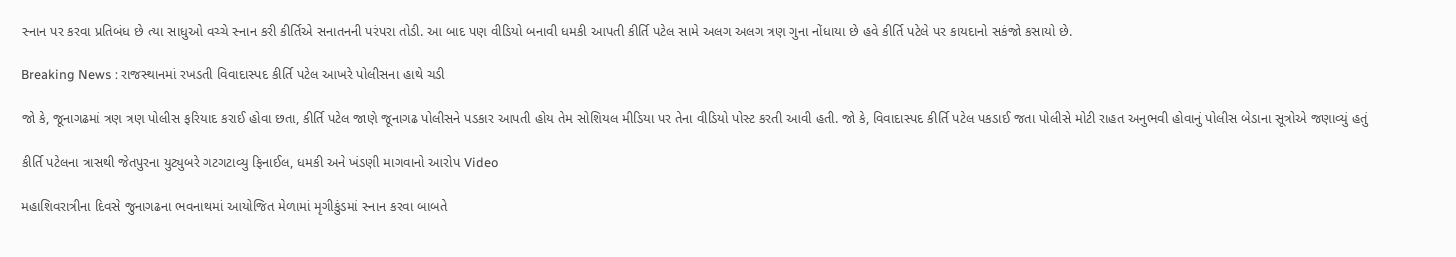સ્નાન પર કરવા પ્રતિબંધ છે ત્યા સાધુઓ વચ્ચે સ્નાન કરી કીર્તિએ સનાતનની પરંપરા તોડી. આ બાદ પણ વીડિયો બનાવી ધમકી આપતી કીર્તિ પટેલ સામે અલગ અલગ ત્રણ ગુના નોંધાયા છે હવે કીર્તિ પટેલે પર કાયદાનો સકંજો કસાયો છે.

Breaking News : રાજસ્થાનમાં રખડતી વિવાદાસ્પદ કીર્તિ પટેલ આખરે પોલીસના હાથે ચડી

જો કે, જૂનાગઢમાં ત્રણ ત્રણ પોલીસ ફરિયાદ કરાઈ હોવા છતા, કીર્તિ પટેલ જાણે જૂનાગઢ પોલીસને પડકાર આપતી હોય તેમ સોશિયલ મીડિયા પર તેના વીડિયો પોસ્ટ કરતી આવી હતી. જો કે, વિવાદાસ્પદ કીર્તિ પટેલ પકડાઈ જતા પોલીસે મોટી રાહત અનુભવી હોવાનું પોલીસ બેડાના સૂત્રોએ જણાવ્યું હતું

કીર્તિ પટેલના ત્રાસથી જેતપુરના યુટ્યુબરે ગટગટાવ્યુ ફિનાઈલ, ધમકી અને ખંડણી માગવાનો આરોપ Video

મહાશિવરાત્રીના દિવસે જુનાગઢના ભવનાથમાં આયોજિત મેળામાં મૃગીકુંડમાં સ્નાન કરવા બાબતે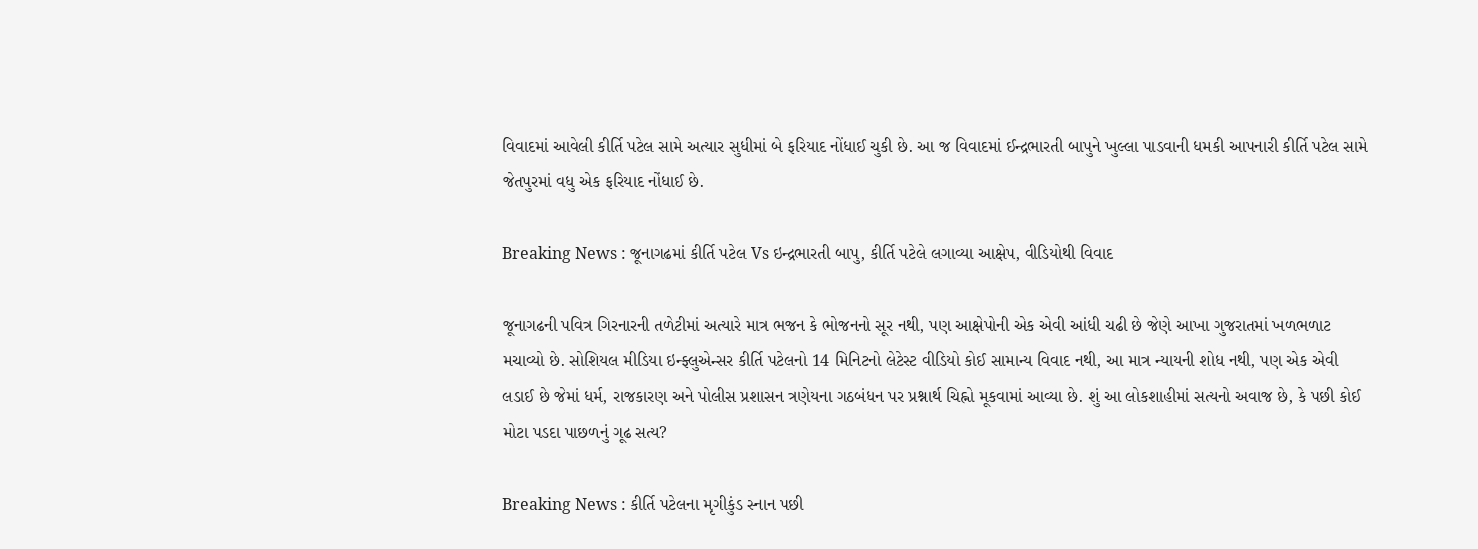વિવાદમાં આવેલી કીર્તિ પટેલ સામે અત્યાર સુધીમાં બે ફરિયાદ નોંધાઈ ચુકી છે. આ જ વિવાદમાં ઈન્દ્રભારતી બાપુને ખુલ્લા પાડવાની ધમકી આપનારી કીર્તિ પટેલ સામે જેતપુરમાં વધુ એક ફરિયાદ નોંધાઈ છે.

Breaking News : જૂનાગઢમાં કીર્તિ પટેલ Vs ઇન્દ્રભારતી બાપુ, કીર્તિ પટેલે લગાવ્યા આક્ષેપ, વીડિયોથી વિવાદ

જૂનાગઢની પવિત્ર ગિરનારની તળેટીમાં અત્યારે માત્ર ભજન કે ભોજનનો સૂર નથી, પણ આક્ષેપોની એક એવી આંધી ચઢી છે જેણે આખા ગુજરાતમાં ખળભળાટ મચાવ્યો છે. સોશિયલ મીડિયા ઇન્ફ્લુએન્સર કીર્તિ પટેલનો 14 મિનિટનો લેટેસ્ટ વીડિયો કોઈ સામાન્ય વિવાદ નથી, આ માત્ર ન્યાયની શોધ નથી, પણ એક એવી લડાઈ છે જેમાં ધર્મ, રાજકારણ અને પોલીસ પ્રશાસન ત્રણેયના ગઠબંધન પર પ્રશ્નાર્થ ચિહ્નો મૂકવામાં આવ્યા છે. શું આ લોકશાહીમાં સત્યનો અવાજ છે, કે પછી કોઈ મોટા પડદા પાછળનું ગૂઢ સત્ય?

Breaking News : કીર્તિ પટેલના મૃગીકુંડ સ્નાન પછી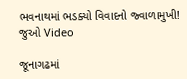ભવનાથમાં ભડક્યો વિવાદનો જ્વાળામુખી! જુઓ Video

જૂનાગઢમાં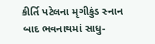કીર્તિ પટેલના મૃગીકુંડ સ્નાન બાદ ભવનાથમાં સાધુ-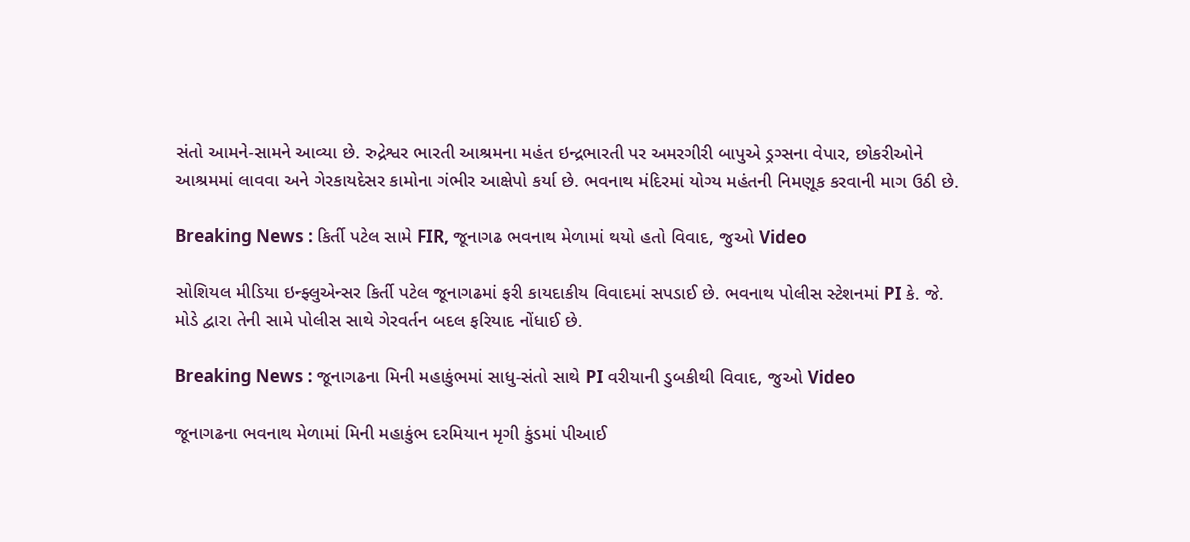સંતો આમને-સામને આવ્યા છે. રુદ્રેશ્વર ભારતી આશ્રમના મહંત ઇન્દ્રભારતી પર અમરગીરી બાપુએ ડ્રગ્સના વેપાર, છોકરીઓને આશ્રમમાં લાવવા અને ગેરકાયદેસર કામોના ગંભીર આક્ષેપો કર્યા છે. ભવનાથ મંદિરમાં યોગ્ય મહંતની નિમણૂક કરવાની માગ ઉઠી છે.

Breaking News : કિર્તી પટેલ સામે FIR, જૂનાગઢ ભવનાથ મેળામાં થયો હતો વિવાદ, જુઓ Video

સોશિયલ મીડિયા ઇન્ફ્લુએન્સર કિર્તી પટેલ જૂનાગઢમાં ફરી કાયદાકીય વિવાદમાં સપડાઈ છે. ભવનાથ પોલીસ સ્ટેશનમાં PI કે. જે. મોડે દ્વારા તેની સામે પોલીસ સાથે ગેરવર્તન બદલ ફરિયાદ નોંધાઈ છે.

Breaking News : જૂનાગઢના મિની મહાકુંભમાં સાધુ-સંતો સાથે PI વરીયાની ડુબકીથી વિવાદ, જુઓ Video

જૂનાગઢના ભવનાથ મેળામાં મિની મહાકુંભ દરમિયાન મૃગી કુંડમાં પીઆઈ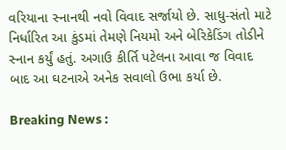વરિયાના સ્નાનથી નવો વિવાદ સર્જાયો છે. સાધુ-સંતો માટે નિર્ધારિત આ કુંડમાં તેમણે નિયમો અને બેરિકેડિંગ તોડીને સ્નાન કર્યું હતું. અગાઉ કીર્તિ પટેલના આવા જ વિવાદ બાદ આ ઘટનાએ અનેક સવાલો ઉભા કર્યા છે.

Breaking News :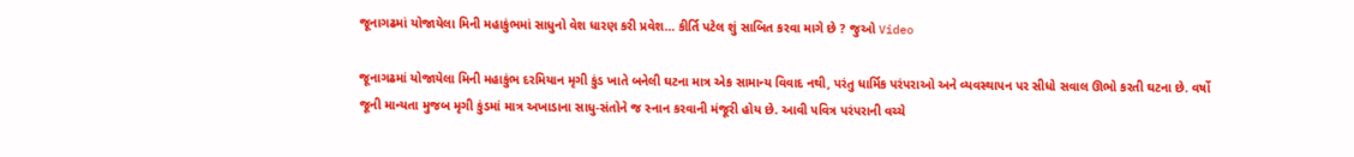જૂનાગઢમાં યોજાયેલા મિની મહાકુંભમાં સાધુનો વેશ ધારણ કરી પ્રવેશ… કીર્તિ પટેલ શું સાબિત કરવા માગે છે ? જુઓ Video

જૂનાગઢમાં યોજાયેલા મિની મહાકુંભ દરમિયાન મૃગી કુંડ ખાતે બનેલી ઘટના માત્ર એક સામાન્ય વિવાદ નથી, પરંતુ ધાર્મિક પરંપરાઓ અને વ્યવસ્થાપન પર સીધો સવાલ ઊભો કરતી ઘટના છે. વર્ષો જૂની માન્યતા મુજબ મૃગી કુંડમાં માત્ર અખાડાના સાધુ-સંતોને જ સ્નાન કરવાની મંજૂરી હોય છે. આવી પવિત્ર પરંપરાની વચ્ચે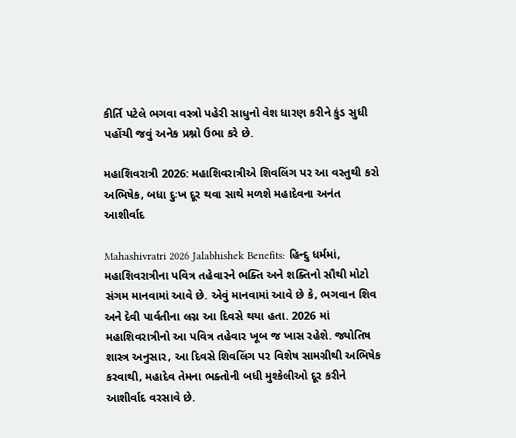કીર્તિ પટેલે ભગવા વસ્ત્રો પહેરી સાધુનો વેશ ધારણ કરીને કુંડ સુધી પહોંચી જવું અનેક પ્રશ્નો ઉભા કરે છે.

મહાશિવરાત્રી 2026: મહાશિવરાત્રીએ શિવલિંગ પર આ વસ્તુથી કરો અભિષેક, બધા દુઃખ દૂર થવા સાથે મળશે મહાદેવના અનંત આશીર્વાદ

Mahashivratri 2026 Jalabhishek Benefits: હિન્દુ ધર્મમાં, મહાશિવરાત્રીના પવિત્ર તહેવારને ભક્તિ અને શક્તિનો સૌથી મોટો સંગમ માનવામાં આવે છે. એવું માનવામાં આવે છે કે, ભગવાન શિવ અને દેવી પાર્વતીના લગ્ન આ દિવસે થયા હતા. 2026 માં મહાશિવરાત્રીનો આ પવિત્ર તહેવાર ખૂબ જ ખાસ રહેશે. જ્યોતિષ શાસ્ત્ર અનુસાર, આ દિવસે શિવલિંગ પર વિશેષ સામગ્રીથી અભિષેક કરવાથી, મહાદેવ તેમના ભક્તોની બધી મુશ્કેલીઓ દૂર કરીને આશીર્વાદ વરસાવે છે.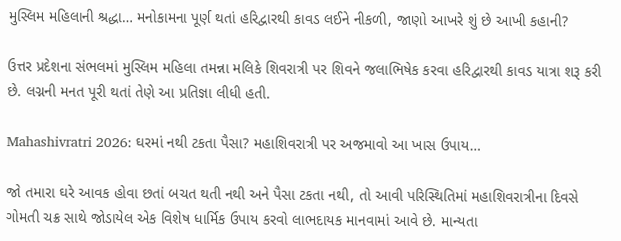મુસ્લિમ મહિલાની શ્રદ્ધા… મનોકામના પૂર્ણ થતાં હરિદ્વારથી કાવડ લઈને નીકળી, જાણો આખરે શું છે આખી કહાની?

ઉત્તર પ્રદેશના સંભલમાં મુસ્લિમ મહિલા તમન્ના મલિકે શિવરાત્રી પર શિવને જલાભિષેક કરવા હરિદ્વારથી કાવડ યાત્રા શરૂ કરી છે. લગ્નની મનત પૂરી થતાં તેણે આ પ્રતિજ્ઞા લીધી હતી.

Mahashivratri 2026: ઘરમાં નથી ટકતા પૈસા? મહાશિવરાત્રી પર અજમાવો આ ખાસ ઉપાય…

જો તમારા ઘરે આવક હોવા છતાં બચત થતી નથી અને પૈસા ટકતા નથી, તો આવી પરિસ્થિતિમાં મહાશિવરાત્રીના દિવસે ગોમતી ચક્ર સાથે જોડાયેલ એક વિશેષ ધાર્મિક ઉપાય કરવો લાભદાયક માનવામાં આવે છે. માન્યતા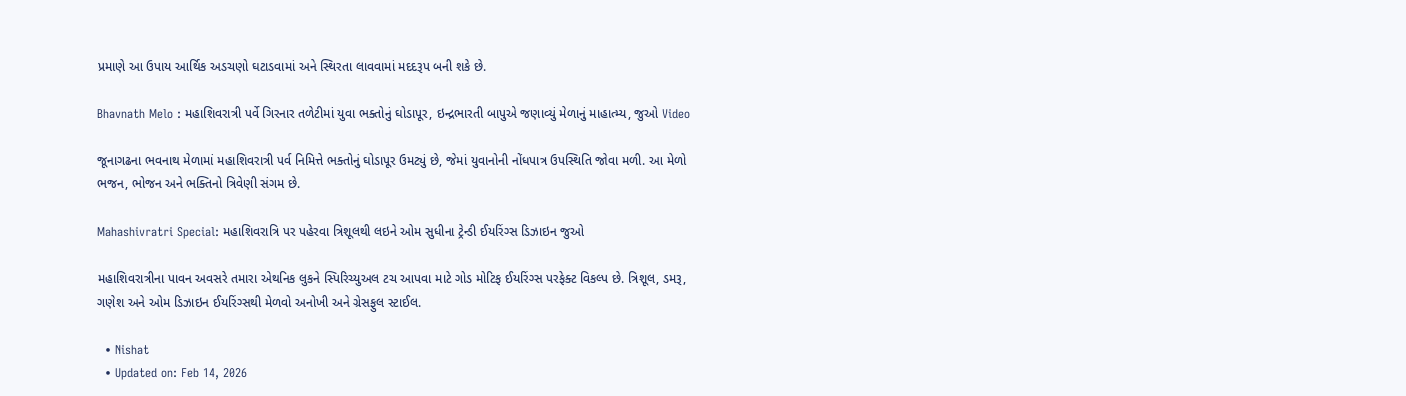પ્રમાણે આ ઉપાય આર્થિક અડચણો ઘટાડવામાં અને સ્થિરતા લાવવામાં મદદરૂપ બની શકે છે.

Bhavnath Melo : મહાશિવરાત્રી પર્વે ગિરનાર તળેટીમાં યુવા ભક્તોનું ઘોડાપૂર, ઇન્દ્રભારતી બાપુએ જણાવ્યું મેળાનું માહાત્મ્ય, જુઓ Video

જૂનાગઢના ભવનાથ મેળામાં મહાશિવરાત્રી પર્વ નિમિત્તે ભક્તોનું ઘોડાપૂર ઉમટ્યું છે, જેમાં યુવાનોની નોંધપાત્ર ઉપસ્થિતિ જોવા મળી. આ મેળો ભજન, ભોજન અને ભક્તિનો ત્રિવેણી સંગમ છે.

Mahashivratri Special: મહાશિવરાત્રિ પર પહેરવા ત્રિશૂલથી લઇને ઓમ સુધીના ટ્રેન્ડી ઈયરિંગ્સ ડિઝાઇન જુઓ

મહાશિવરાત્રીના પાવન અવસરે તમારા એથનિક લુકને સ્પિરિચ્યુઅલ ટચ આપવા માટે ગોડ મોટિફ ઈયરિંગ્સ પરફેક્ટ વિકલ્પ છે. ત્રિશૂલ, ડમરૂ, ગણેશ અને ઓમ ડિઝાઇન ઈયરિંગ્સથી મેળવો અનોખી અને ગ્રેસફુલ સ્ટાઈલ.

  • Nishat
  • Updated on: Feb 14, 2026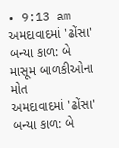• 9:13 am
અમદાવાદમાં 'ઢોંસા' બન્યા કાળ: બે માસૂમ બાળકીઓના મોત
અમદાવાદમાં 'ઢોંસા' બન્યા કાળ: બે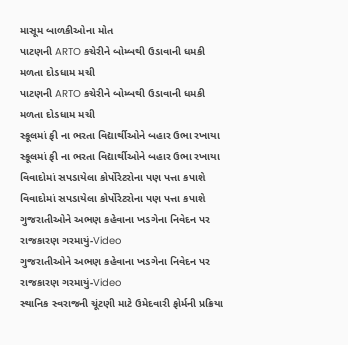માસૂમ બાળકીઓના મોત
પાટણની ARTO કચેરીને બોમ્બથી ઉડાવાની ધમકી મળતા દોડધામ મચી
પાટણની ARTO કચેરીને બોમ્બથી ઉડાવાની ધમકી મળતા દોડધામ મચી
સ્કૂલમાં ફી ના ભરતા વિદ્યાર્થીઓને બહાર ઉભા રખાયા
સ્કૂલમાં ફી ના ભરતા વિદ્યાર્થીઓને બહાર ઉભા રખાયા
વિવાદોમાં સપડાયેલા કોર્પોરેટરોના પણ પત્તા કપાશે
વિવાદોમાં સપડાયેલા કોર્પોરેટરોના પણ પત્તા કપાશે
ગુજરાતીઓને અભણ કહેવાના ખડગેના નિવેદન પર રાજકારણ ગરમાયું-Video
ગુજરાતીઓને અભણ કહેવાના ખડગેના નિવેદન પર રાજકારણ ગરમાયું-Video
સ્થાનિક સ્વરાજની ચૂંટણી માટે ઉમેદવારી ફોર્મની પ્રક્રિયા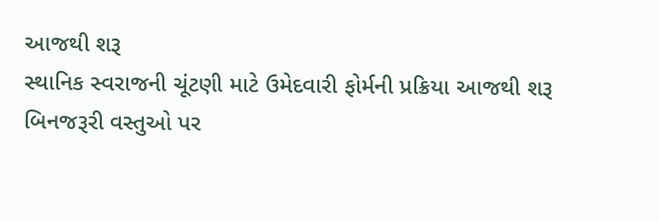આજથી શરૂ
સ્થાનિક સ્વરાજની ચૂંટણી માટે ઉમેદવારી ફોર્મની પ્રક્રિયા આજથી શરૂ
બિનજરૂરી વસ્તુઓ પર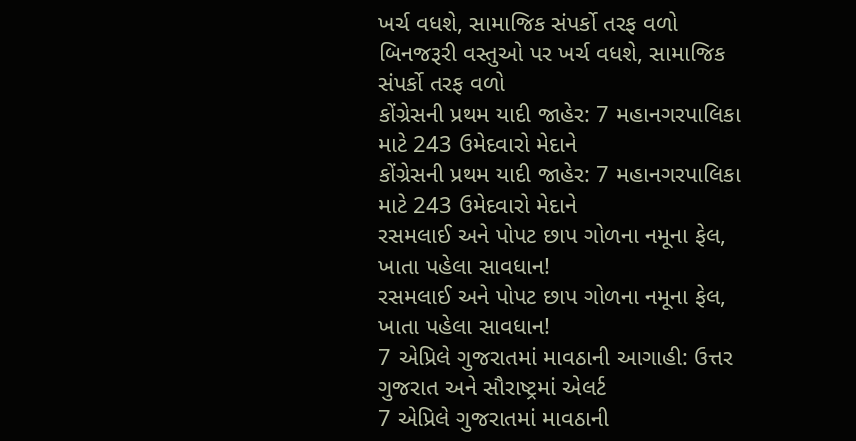ખર્ચ વધશે, સામાજિક સંપર્કો તરફ વળો
બિનજરૂરી વસ્તુઓ પર ખર્ચ વધશે, સામાજિક સંપર્કો તરફ વળો
કોંગ્રેસની પ્રથમ યાદી જાહેર: 7 મહાનગરપાલિકા માટે 243 ઉમેદવારો મેદાને
કોંગ્રેસની પ્રથમ યાદી જાહેર: 7 મહાનગરપાલિકા માટે 243 ઉમેદવારો મેદાને
રસમલાઈ અને પોપટ છાપ ગોળના નમૂના ફેલ, ખાતા પહેલા સાવધાન!
રસમલાઈ અને પોપટ છાપ ગોળના નમૂના ફેલ, ખાતા પહેલા સાવધાન!
7 એપ્રિલે ગુજરાતમાં માવઠાની આગાહી: ઉત્તર ગુજરાત અને સૌરાષ્ટ્રમાં એલર્ટ
7 એપ્રિલે ગુજરાતમાં માવઠાની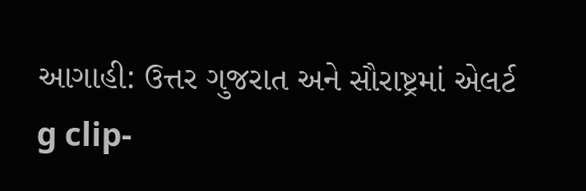આગાહી: ઉત્તર ગુજરાત અને સૌરાષ્ટ્રમાં એલર્ટ
g clip-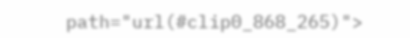path="url(#clip0_868_265)">